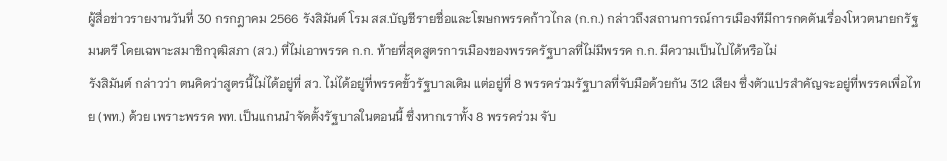ผู้สื่อข่าวรายงานวันที่ 30 กรกฎาคม 2566 รังสิมันต์ โรม สส.บัญชีรายชื่อและโฆษกพรรคก้าวไกล (ก.ก.) กล่าวถึงสถานการณ์การเมืองทีมีการกดดันเรื่องโหวตนายกรัฐมนตรี โดยเฉพาะสมาชิกวุฒิสภา (สว.) ที่ไม่เอาพรรค ก.ก. ท้ายที่สุดสูตรการเมืองของพรรครัฐบาลที่ไม่มีพรรค ก.ก. มีความเป็นไปได้หรือไม่
รังสิมันต์ กล่าวว่า ตนคิดว่าสูตรนี้ไม่ได้อยู่ที่ สว. ไม่ได้อยู่ที่พรรคขั้วรัฐบาลเดิม แต่อยู่ที่ 8 พรรคร่วมรัฐบาลที่จับมือด้วยกัน 312 เสียง ซึ่งตัวแปรสำคัญจะอยู่ที่พรรคเพื่อไทย (พท.) ด้วย เพราะพรรค พท. เป็นแกนนำจัดตั้งรัฐบาลในตอนนี้ ซึ่งหากเราทั้ง 8 พรรคร่วม จับ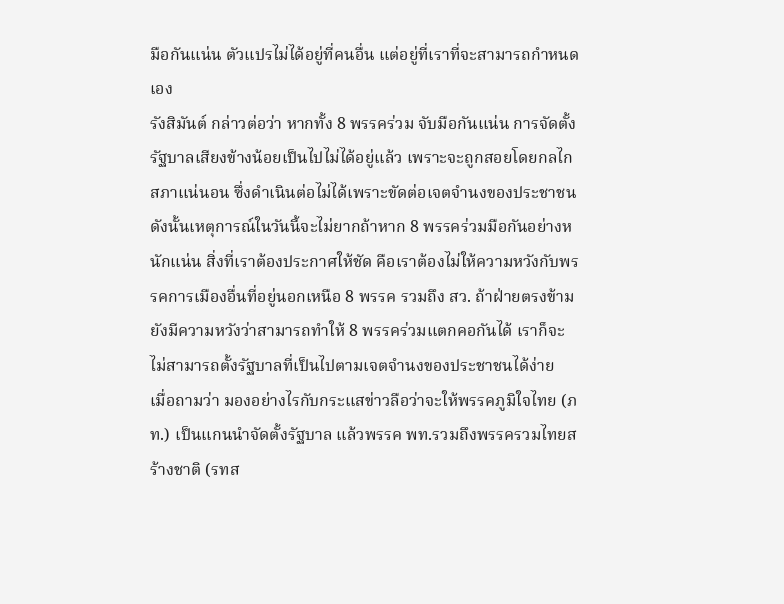มือกันแน่น ตัวแปรไม่ได้อยู่ที่คนอื่น แต่อยู่ที่เราที่จะสามารถกำหนดเอง
รังสิมันต์ กล่าวต่อว่า หากทั้ง 8 พรรคร่วม จับมือกันแน่น การจัดตั้งรัฐบาลเสียงข้างน้อยเป็นไปไม่ได้อยู่แล้ว เพราะจะถูกสอยโดยกลไกสภาแน่นอน ซึ่งดำเนินต่อไม่ได้เพราะขัดต่อเจตจำนงของประชาชน ดังนั้นเหตุการณ์ในวันนี้จะไม่ยากถ้าหาก 8 พรรคร่วมมือกันอย่างหนักแน่น สิ่งที่เราต้องประกาศให้ชัด คือเราต้องไม่ให้ความหวังกับพรรคการเมืองอื่นที่อยู่นอกเหนือ 8 พรรค รวมถึง สว. ถ้าฝ่ายตรงข้ามยังมีความหวังว่าสามารถทำให้ 8 พรรคร่วมแตกคอกันได้ เราก็จะไม่สามารถตั้งรัฐบาลที่เป็นไปตามเจตจำนงของประชาชนได้ง่าย
เมื่อถามว่า มองอย่างไรกับกระแสข่าวลือว่าจะให้พรรคภูมิใจไทย (ภท.) เป็นแกนนำจัดตั้งรัฐบาล แล้วพรรค พท.รวมถึงพรรครวมไทยสร้างชาติ (รทส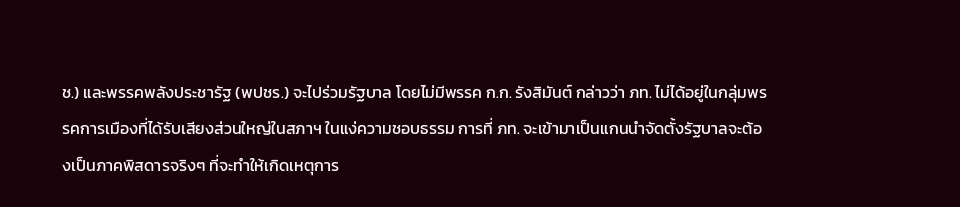ช.) และพรรคพลังประชารัฐ (พปชร.) จะไปร่วมรัฐบาล โดยไม่มีพรรค ก.ก. รังสิมันต์ กล่าวว่า ภท. ไม่ได้อยู่ในกลุ่มพรรคการเมืองที่ได้รับเสียงส่วนใหญ่ในสภาฯ ในแง่ความชอบธรรม การที่ ภท. จะเข้ามาเป็นแกนนำจัดตั้งรัฐบาลจะต้องเป็นภาคพิสดารจริงๆ ที่จะทำให้เกิดเหตุการ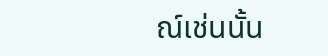ณ์เช่นนั้น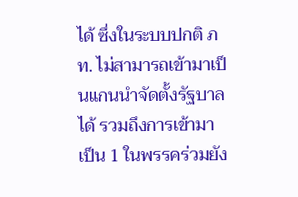ได้ ซึ่งในระบบปกติ ภท. ไม่สามารถเข้ามาเป็นแกนนำจัดตั้งรัฐบาลได้ รวมถึงการเข้ามาเป็น 1 ในพรรคร่วมยัง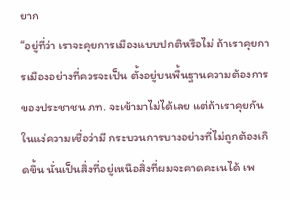ยาก
“อยู่ที่ว่า เราจะคุยการเมืองแบบปกติหรือไม่ ถ้าเราคุยการเมืองอย่างที่ควรจะเป็น ตั้งอยู่บนพื้นฐานความต้องการของประชาชน ภท. จะเข้ามาไม่ได้เลย แต่ถ้าเราคุยกันในแง่ความเชื่อว่ามี กระบวนการบางอย่างที่ไม่ถูกต้องเกิดขึ้น นั่นเป็นสิ่งที่อยู่เหนือสิ่งที่ผมจะคาดคะเนได้ เพ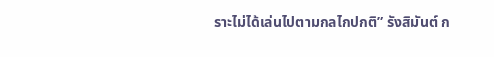ราะไม่ได้เล่นไปตามกลไกปกติ” รังสิมันต์ ก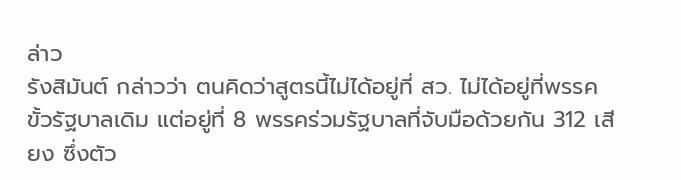ล่าว
รังสิมันต์ กล่าวว่า ตนคิดว่าสูตรนี้ไม่ได้อยู่ที่ สว. ไม่ได้อยู่ที่พรรคขั้วรัฐบาลเดิม แต่อยู่ที่ 8 พรรคร่วมรัฐบาลที่จับมือด้วยกัน 312 เสียง ซึ่งตัว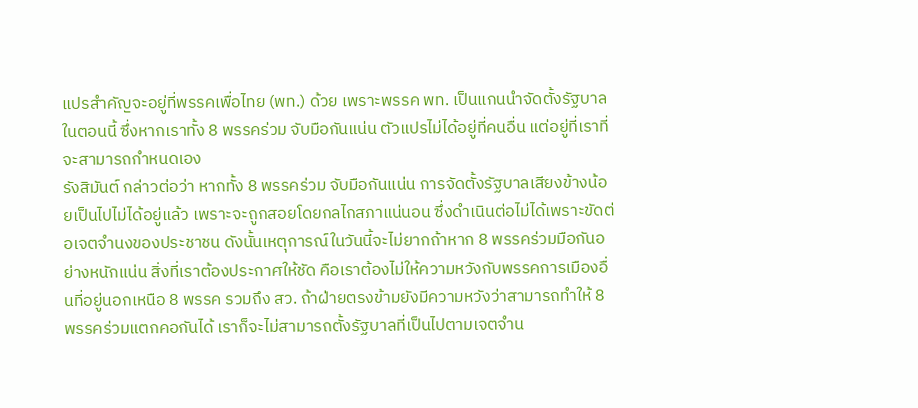แปรสำคัญจะอยู่ที่พรรคเพื่อไทย (พท.) ด้วย เพราะพรรค พท. เป็นแกนนำจัดตั้งรัฐบาลในตอนนี้ ซึ่งหากเราทั้ง 8 พรรคร่วม จับมือกันแน่น ตัวแปรไม่ได้อยู่ที่คนอื่น แต่อยู่ที่เราที่จะสามารถกำหนดเอง
รังสิมันต์ กล่าวต่อว่า หากทั้ง 8 พรรคร่วม จับมือกันแน่น การจัดตั้งรัฐบาลเสียงข้างน้อยเป็นไปไม่ได้อยู่แล้ว เพราะจะถูกสอยโดยกลไกสภาแน่นอน ซึ่งดำเนินต่อไม่ได้เพราะขัดต่อเจตจำนงของประชาชน ดังนั้นเหตุการณ์ในวันนี้จะไม่ยากถ้าหาก 8 พรรคร่วมมือกันอย่างหนักแน่น สิ่งที่เราต้องประกาศให้ชัด คือเราต้องไม่ให้ความหวังกับพรรคการเมืองอื่นที่อยู่นอกเหนือ 8 พรรค รวมถึง สว. ถ้าฝ่ายตรงข้ามยังมีความหวังว่าสามารถทำให้ 8 พรรคร่วมแตกคอกันได้ เราก็จะไม่สามารถตั้งรัฐบาลที่เป็นไปตามเจตจำน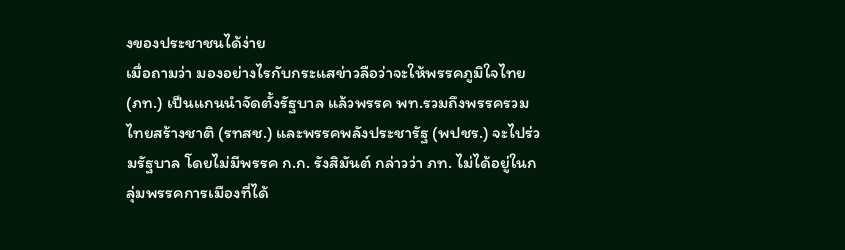งของประชาชนได้ง่าย
เมื่อถามว่า มองอย่างไรกับกระแสข่าวลือว่าจะให้พรรคภูมิใจไทย (ภท.) เป็นแกนนำจัดตั้งรัฐบาล แล้วพรรค พท.รวมถึงพรรครวมไทยสร้างชาติ (รทสช.) และพรรคพลังประชารัฐ (พปชร.) จะไปร่วมรัฐบาล โดยไม่มีพรรค ก.ก. รังสิมันต์ กล่าวว่า ภท. ไม่ได้อยู่ในกลุ่มพรรคการเมืองที่ได้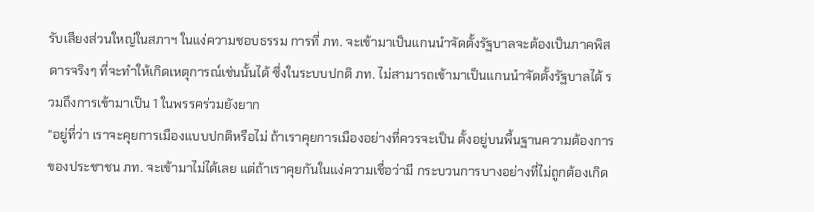รับเสียงส่วนใหญ่ในสภาฯ ในแง่ความชอบธรรม การที่ ภท. จะเข้ามาเป็นแกนนำจัดตั้งรัฐบาลจะต้องเป็นภาคพิสดารจริงๆ ที่จะทำให้เกิดเหตุการณ์เช่นนั้นได้ ซึ่งในระบบปกติ ภท. ไม่สามารถเข้ามาเป็นแกนนำจัดตั้งรัฐบาลได้ รวมถึงการเข้ามาเป็น 1 ในพรรคร่วมยังยาก
“อยู่ที่ว่า เราจะคุยการเมืองแบบปกติหรือไม่ ถ้าเราคุยการเมืองอย่างที่ควรจะเป็น ตั้งอยู่บนพื้นฐานความต้องการของประชาชน ภท. จะเข้ามาไม่ได้เลย แต่ถ้าเราคุยกันในแง่ความเชื่อว่ามี กระบวนการบางอย่างที่ไม่ถูกต้องเกิด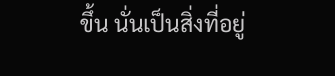ขึ้น นั่นเป็นสิ่งที่อยู่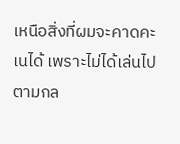เหนือสิ่งที่ผมจะคาดคะเนได้ เพราะไม่ได้เล่นไปตามกล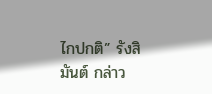ไกปกติ” รังสิมันต์ กล่าว